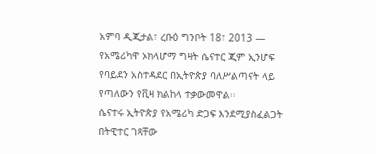አምባ ዲጂታል፣ ረቡዕ ግንቦት 18፣ 2013 ― የአሜሪካዋ ኦክላሆማ ግዛት ሴናተር ጂም ኢንሆፍ የባይደን አስተዳደር በኢትዮጵያ ባለሥልጣናት ላይ የጣለውን የቪዛ ክልከላ ተቃውመዋል፡፡
ሴናተሩ ኢትዮጵያ የአሜሪካ ድጋፍ እንደሚያስፈልጋት በትዊተር ገጻቸው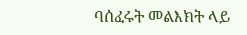ባሰፈሩት መልእክት ላይ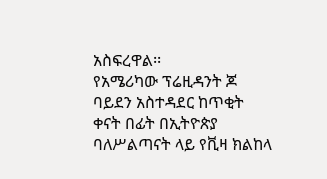አስፍረዋል፡፡
የአሜሪካው ፕሬዚዳንት ጆ ባይደን አስተዳደር ከጥቂት ቀናት በፊት በኢትዮጵያ ባለሥልጣናት ላይ የቪዛ ክልከላ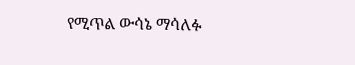የሚጥል ውሳኔ ማሳለፉ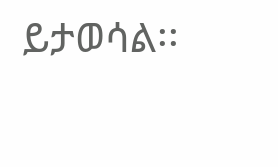ይታወሳል፡፡